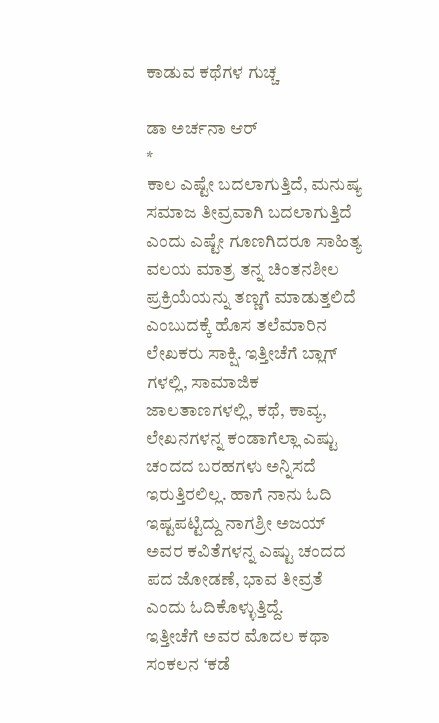ಕಾಡುವ ಕಥೆಗಳ ಗುಚ್ಚ

ಡಾ ಅರ್ಚನಾ ಆರ್
*
ಕಾಲ ಎಷ್ಟೇ ಬದಲಾಗುತ್ತಿದೆ, ಮನುಷ್ಯ ಸಮಾಜ ತೀವ್ರವಾಗಿ ಬದಲಾಗುತ್ತಿದೆ ಎಂದು ಎಷ್ಟೇ ಗೂಣಗಿದರೂ ಸಾಹಿತ್ಯ ವಲಯ ಮಾತ್ರ ತನ್ನ ಚಿಂತನಶೀಲ ಪ್ರಕ್ರಿಯೆಯನ್ನು ತಣ್ಣಗೆ ಮಾಡುತ್ತಲಿದೆ ಎಂಬುದಕ್ಕೆ ಹೊಸ ತಲೆಮಾರಿನ ಲೇಖಕರು ಸಾಕ್ಷಿ. ಇತ್ತೀಚೆಗೆ ಬ್ಲಾಗ್ ಗಳಲ್ಲಿ, ಸಾಮಾಜಿಕ ಜಾಲತಾಣಗಳಲ್ಲಿ, ಕಥೆ, ಕಾವ್ಯ, ಲೇಖನಗಳನ್ನ ಕಂಡಾಗೆಲ್ಲಾ ಎಷ್ಟು ಚಂದದ ಬರಹಗಳು ಅನ್ನಿಸದೆ ಇರುತ್ತಿರಲಿಲ್ಲ. ಹಾಗೆ ನಾನು ಓದಿ ಇಷ್ಟಪಟ್ಟಿದ್ದು ನಾಗಶ್ರೀ ಅಜಯ್ ಅವರ ಕವಿತೆಗಳನ್ನ ಎಷ್ಟು ಚಂದದ ಪದ ಜೋಡಣೆ, ಭಾವ ತೀವ್ರತೆ ಎಂದು ಓದಿಕೊಳ್ಳುತ್ತಿದ್ದೆ.
ಇತ್ತೀಚೆಗೆ ಅವರ ಮೊದಲ ಕಥಾ ಸಂಕಲನ ‘ಕಡೆ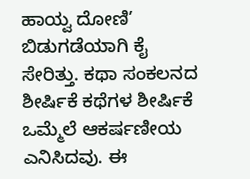ಹಾಯ್ವ ದೋಣಿ’ ಬಿಡುಗಡೆಯಾಗಿ ಕೈ ಸೇರಿತ್ತು. ಕಥಾ ಸಂಕಲನದ ಶೀರ್ಷಿಕೆ ಕಥೆಗಳ ಶೀರ್ಷಿಕೆ ಒಮ್ಮೆಲೆ ಆಕರ್ಷಣೀಯ ಎನಿಸಿದವು. ಈ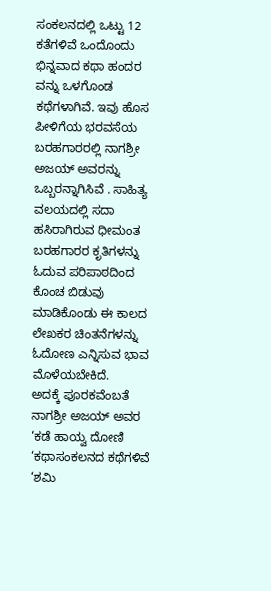ಸಂಕಲನದಲ್ಲಿ ಒಟ್ಟು 12 ಕತೆಗಳಿವೆ ಒಂದೊಂದು ಭಿನ್ನವಾದ ಕಥಾ ಹಂದರ ವನ್ನು ಒಳಗೊಂಡ ಕಥೆಗಳಾಗಿವೆ. ಇವು ಹೊಸ ಪೀಳಿಗೆಯ ಭರವಸೆಯ ಬರಹಗಾರರಲ್ಲಿ ನಾಗಶ್ರೀ ಅಜಯ್ ಅವರನ್ನು ಒಬ್ಬರನ್ನಾಗಿಸಿವೆ . ಸಾಹಿತ್ಯ ವಲಯದಲ್ಲಿ ಸದಾ ಹಸಿರಾಗಿರುವ ಧೀಮಂತ ಬರಹಗಾರರ ಕೃತಿಗಳನ್ನು ಓದುವ ಪರಿಪಾಠದಿಂದ ಕೊಂಚ ಬಿಡುವು ಮಾಡಿಕೊಂಡು ಈ ಕಾಲದ ಲೇಖಕರ ಚಿಂತನೆಗಳನ್ನು ಓದೋಣ ಎನ್ನಿಸುವ ಭಾವ ಮೊಳೆಯಬೇಕಿದೆ.
ಅದಕ್ಕೆ ಪೂರಕವೆಂಬತೆ ನಾಗಶ್ರೀ ಅಜಯ್ ಅವರ ‘ಕಡೆ ಹಾಯ್ವ ದೋಣಿ ‘ಕಥಾಸಂಕಲನದ ಕಥೆಗಳಿವೆ ‘ಶಮಿ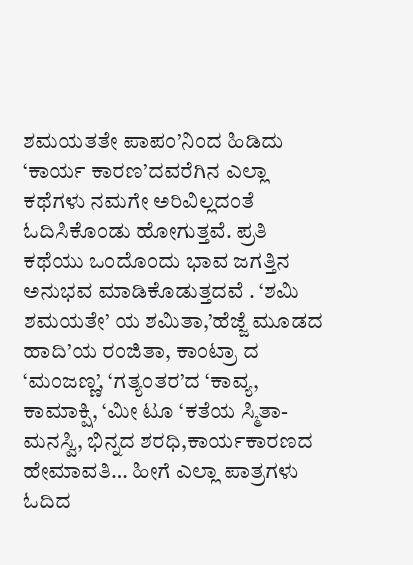ಶಮಯತತೇ ಪಾಪಂ’ನಿಂದ ಹಿಡಿದು ‘ಕಾರ್ಯ ಕಾರಣ’ದವರೆಗಿನ ಎಲ್ಲಾ ಕಥೆಗಳು ನಮಗೇ ಅರಿವಿಲ್ಲದಂತೆ ಓದಿಸಿಕೊಂಡು ಹೋಗುತ್ತವೆ. ಪ್ರತಿ ಕಥೆಯು ಒಂದೊಂದು ಭಾವ ಜಗತ್ತಿನ ಅನುಭವ ಮಾಡಿಕೊಡುತ್ತದವೆ . ‘ಶಮಿ ಶಮಯತೇ’ ಯ ಶಮಿತಾ,’ಹೆಜ್ಜೆ ಮೂಡದ ಹಾದಿ’ಯ ರಂಜಿತಾ, ಕಾಂಟ್ರಾ ದ ‘ಮಂಜಣ್ಣ’, ‘ಗತ್ಯಂತರ’ದ ‘ಕಾವ್ಯ, ಕಾಮಾಕ್ಷಿ, ‘ಮೀ ಟೂ ‘ಕತೆಯ ಸ್ಮಿತಾ-ಮನಸ್ವಿ, ಭಿನ್ನದ ಶರಧಿ,ಕಾರ್ಯಕಾರಣದ ಹೇಮಾವತಿ… ಹೀಗೆ ಎಲ್ಲಾ ಪಾತ್ರಗಳು ಓದಿದ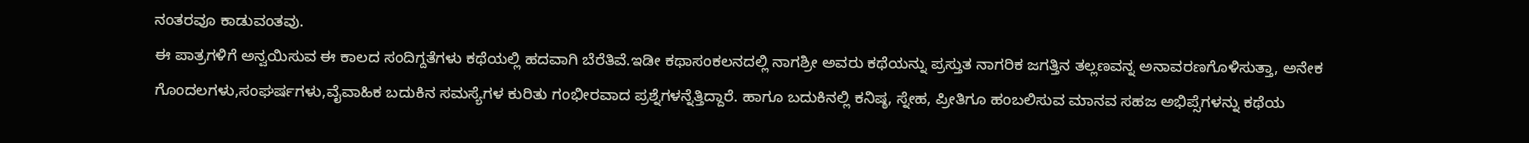ನಂತರವೂ ಕಾಡುವಂತವು.
ಈ ಪಾತ್ರಗಳಿಗೆ ಅನ್ವಯಿಸುವ ಈ ಕಾಲದ ಸಂದಿಗ್ದತೆಗಳು ಕಥೆಯಲ್ಲಿ ಹದವಾಗಿ ಬೆರೆತಿವೆ.ಇಡೀ ಕಥಾಸಂಕಲನದಲ್ಲಿ ನಾಗಶ್ರೀ ಅವರು ಕಥೆಯನ್ನು ಪ್ರಸ್ತುತ ನಾಗರಿಕ ಜಗತ್ತಿನ ತಲ್ಲಣವನ್ನ ಅನಾವರಣಗೊಳಿಸುತ್ತಾ, ಅನೇಕ ಗೊಂದಲಗಳು,ಸಂಘರ್ಷಗಳು,ವೈವಾಹಿಕ ಬದುಕಿನ ಸಮಸ್ಯೆಗಳ ಕುರಿತು ಗಂಭೀರವಾದ ಪ್ರಶ್ನೆಗಳನ್ನೆತ್ತಿದ್ದಾರೆ. ಹಾಗೂ ಬದುಕಿನಲ್ಲಿ ಕನಿಷ್ಠ, ಸ್ನೇಹ, ಪ್ರೀತಿಗೂ ಹಂಬಲಿಸುವ ಮಾನವ ಸಹಜ ಅಭಿಪ್ಸೆಗಳನ್ನು ಕಥೆಯ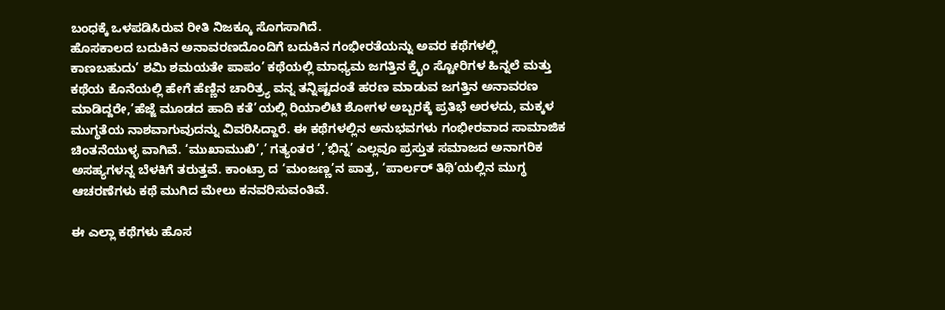ಬಂಧಕ್ಕೆ ಒಳಪಡಿಸಿರುವ ರೀತಿ ನಿಜಕ್ಕೂ ಸೊಗಸಾಗಿದೆ.
ಹೊಸಕಾಲದ ಬದುಕಿನ ಅನಾವರಣದೊಂದಿಗೆ ಬದುಕಿನ ಗಂಭೀರತೆಯನ್ನು ಅವರ ಕಥೆಗಳಲ್ಲಿ ಕಾಣಬಹುದು’ ಶಮಿ ಶಮಯತೇ ಪಾಪಂ’ ಕಥೆಯಲ್ಲಿ ಮಾಧ್ಯಮ ಜಗತ್ತಿನ ಕ್ರೈಂ ಸ್ಟೋರಿಗಳ ಹಿನ್ನಲೆ ಮತ್ತು ಕಥೆಯ ಕೊನೆಯಲ್ಲಿ ಹೇಗೆ ಹೆಣ್ಣಿನ ಚಾರಿತ್ರ್ಯ ವನ್ನ ತನ್ನಿಷ್ಟದಂತೆ ಹರಣ ಮಾಡುವ ಜಗತ್ತಿನ ಅನಾವರಣ ಮಾಡಿದ್ದರೇ,’ಹೆಜ್ಜೆ ಮೂಡದ ಹಾದಿ ಕತೆ’ಯಲ್ಲಿ ರಿಯಾಲಿಟಿ ಶೋಗಳ ಅಬ್ಬರಕ್ಕೆ ಪ್ರತಿಭೆ ಅರಳದು, ಮಕ್ಕಳ ಮುಗ್ಧತೆಯ ನಾಶವಾಗುವುದನ್ನು ವಿವರಿಸಿದ್ದಾರೆ. ಈ ಕಥೆಗಳಲ್ಲಿನ ಅನುಭವಗಳು ಗಂಭೀರವಾದ ಸಾಮಾಜಿಕ ಚಿಂತನೆಯುಳ್ಳ ವಾಗಿವೆ. ‘ಮುಖಾಮುಖಿ’,’ ಗತ್ಯಂತರ ‘,’ಭಿನ್ನ’ ಎಲ್ಲವೂ ಪ್ರಸ್ತುತ ಸಮಾಜದ ಅನಾಗರಿಕ ಅಸಹ್ಯಗಳನ್ನ ಬೆಳಕಿಗೆ ತರುತ್ತವೆ. ಕಾಂಟ್ರಾ ದ ‘ಮಂಜಣ್ಣ’ನ ಪಾತ್ರ, ‘ಪಾರ್ಲರ್ ತಿಥಿ’ಯಲ್ಲಿನ ಮುಗ್ಧ ಆಚರಣೆಗಳು ಕಥೆ ಮುಗಿದ ಮೇಲು ಕನವರಿಸುವಂತಿವೆ.

ಈ ಎಲ್ಲಾ ಕಥೆಗಳು ಹೊಸ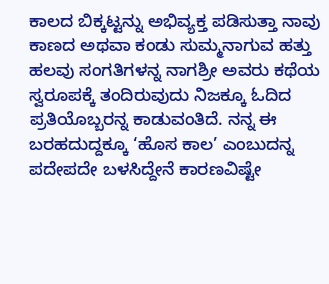ಕಾಲದ ಬಿಕ್ಕಟ್ಟನ್ನು ಅಭಿವ್ಯಕ್ತ ಪಡಿಸುತ್ತಾ ನಾವು ಕಾಣದ ಅಥವಾ ಕಂಡು ಸುಮ್ಮನಾಗುವ ಹತ್ತು ಹಲವು ಸಂಗತಿಗಳನ್ನ ನಾಗಶ್ರೀ ಅವರು ಕಥೆಯ ಸ್ವರೂಪಕ್ಕೆ ತಂದಿರುವುದು ನಿಜಕ್ಕೂ ಓದಿದ ಪ್ರತಿಯೊಬ್ಬರನ್ನ ಕಾಡುವಂತಿದೆ. ನನ್ನ ಈ ಬರಹದುದ್ದಕ್ಕೂ ‘ಹೊಸ ಕಾಲ’ ಎಂಬುದನ್ನ ಪದೇಪದೇ ಬಳಸಿದ್ದೇನೆ ಕಾರಣವಿಷ್ಟೇ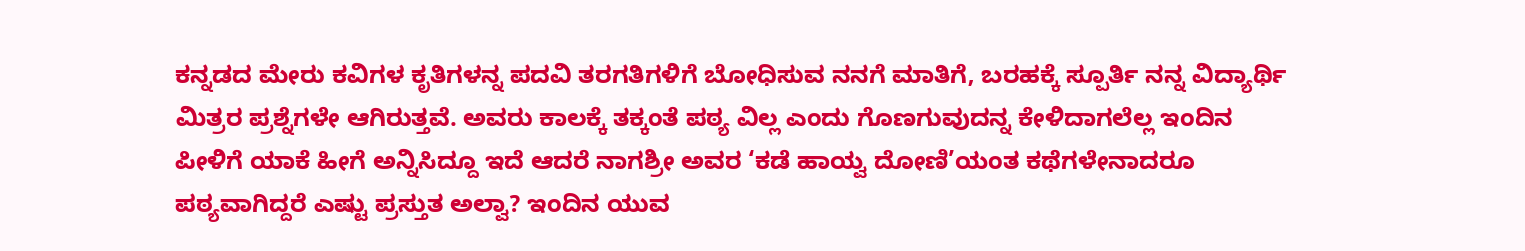ಕನ್ನಡದ ಮೇರು ಕವಿಗಳ ಕೃತಿಗಳನ್ನ ಪದವಿ ತರಗತಿಗಳಿಗೆ ಬೋಧಿಸುವ ನನಗೆ ಮಾತಿಗೆ, ಬರಹಕ್ಕೆ ಸ್ಪೂರ್ತಿ ನನ್ನ ವಿದ್ಯಾರ್ಥಿ ಮಿತ್ರರ ಪ್ರಶ್ನೆಗಳೇ ಆಗಿರುತ್ತವೆ. ಅವರು ಕಾಲಕ್ಕೆ ತಕ್ಕಂತೆ ಪಠ್ಯ ವಿಲ್ಲ ಎಂದು ಗೊಣಗುವುದನ್ನ ಕೇಳಿದಾಗಲೆಲ್ಲ ಇಂದಿನ ಪೀಳಿಗೆ ಯಾಕೆ ಹೀಗೆ ಅನ್ನಿಸಿದ್ದೂ ಇದೆ ಆದರೆ ನಾಗಶ್ರೀ ಅವರ ‘ಕಡೆ ಹಾಯ್ವ ದೋಣಿ’ಯಂತ ಕಥೆಗಳೇನಾದರೂ ಪಠ್ಯವಾಗಿದ್ದರೆ ಎಷ್ಟು ಪ್ರಸ್ತುತ ಅಲ್ವಾ? ಇಂದಿನ ಯುವ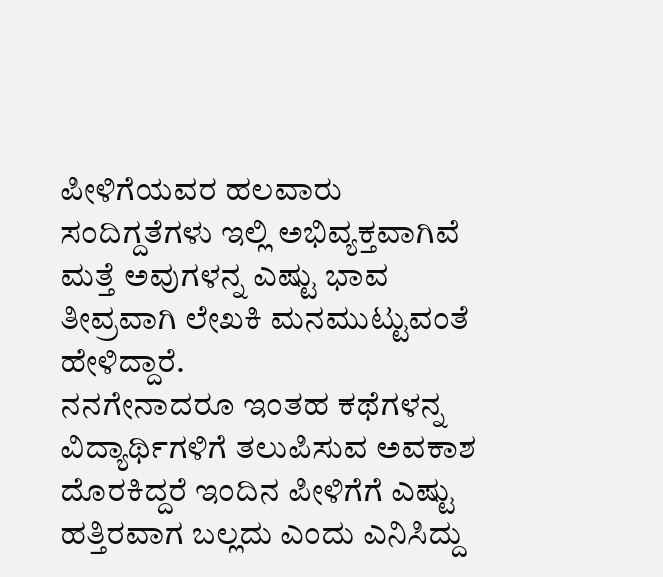ಪೀಳಿಗೆಯವರ ಹಲವಾರು ಸಂದಿಗ್ದತೆಗಳು ಇಲ್ಲಿ ಅಭಿವ್ಯಕ್ತವಾಗಿವೆ ಮತ್ತೆ ಅವುಗಳನ್ನ ಎಷ್ಟು ಭಾವ ತೀವ್ರವಾಗಿ ಲೇಖಕಿ ಮನಮುಟ್ಟುವಂತೆ ಹೇಳಿದ್ದಾರೆ.
ನನಗೇನಾದರೂ ಇಂತಹ ಕಥೆಗಳನ್ನ ವಿದ್ಯಾರ್ಥಿಗಳಿಗೆ ತಲುಪಿಸುವ ಅವಕಾಶ ದೊರಕಿದ್ದರೆ ಇಂದಿನ ಪೀಳಿಗೆಗೆ ಎಷ್ಟು ಹತ್ತಿರವಾಗ ಬಲ್ಲದು ಎಂದು ಎನಿಸಿದ್ದು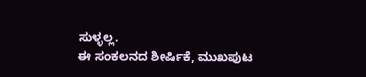ಸುಳ್ಳಲ್ಲ.
ಈ ಸಂಕಲನದ ಶೀರ್ಷಿಕೆ, ಮುಖಪುಟ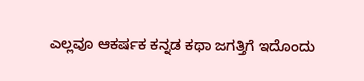ಎಲ್ಲವೂ ಆಕರ್ಷಕ ಕನ್ನಡ ಕಥಾ ಜಗತ್ತಿಗೆ ಇದೊಂದು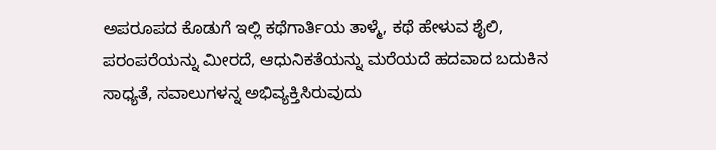ಅಪರೂಪದ ಕೊಡುಗೆ ಇಲ್ಲಿ ಕಥೆಗಾರ್ತಿಯ ತಾಳ್ಮೆ, ಕಥೆ ಹೇಳುವ ಶೈಲಿ, ಪರಂಪರೆಯನ್ನು ಮೀರದೆ, ಆಧುನಿಕತೆಯನ್ನು ಮರೆಯದೆ ಹದವಾದ ಬದುಕಿನ ಸಾಧ್ಯತೆ, ಸವಾಲುಗಳನ್ನ ಅಭಿವ್ಯಕ್ತಿಸಿರುವುದು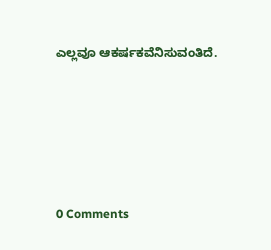ಎಲ್ಲವೂ ಆಕರ್ಷಕವೆನಿಸುವಂತಿದೆ.






0 Comments